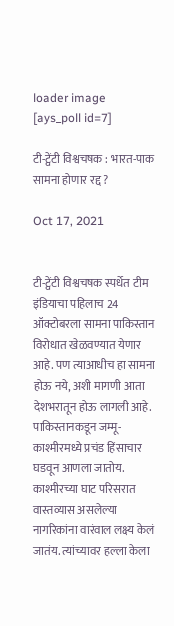loader image
[ays_poll id=7]

टी-ट्वेंटी विश्वचषक : भारत-पाक सामना होणार रद्द ?

Oct 17, 2021


टी-ट्वेंटी विश्वचषक स्पर्धेत टीम इंडियाचा पहिलाच 24 ऑक्टोबरला सामना पाकिस्तान विरोधात खेळवण्यात येणार आहे. पण त्याआधीच हा सामना होऊ नये, अशी मागणी आता देशभरातून होऊ लागली आहे. पाकिस्तानकडून जम्मू-काश्मीरमध्ये प्रचंड हिंसाचार घडवून आणला जातोय. काश्मीरच्या घाट परिसरात वास्तव्यास असलेल्या नागरिकांना वारंवाल लक्ष्य केलं जातंय. त्यांच्यावर हल्ला केला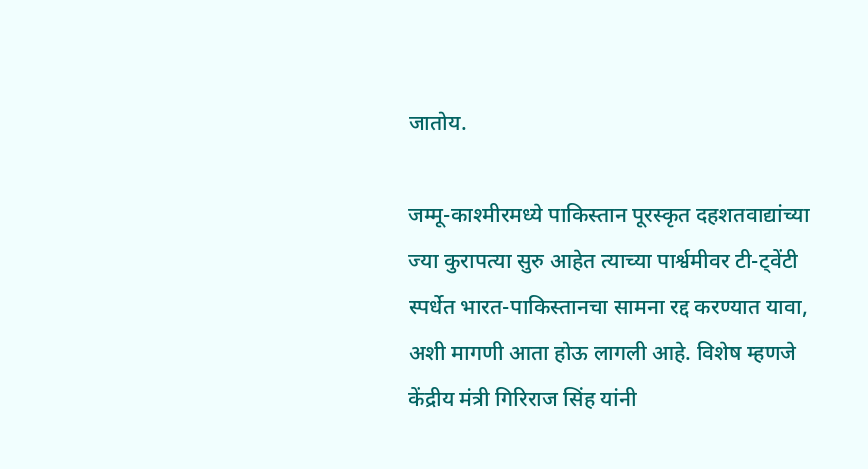जातोय.

जम्मू-काश्मीरमध्ये पाकिस्तान पूरस्कृत दहशतवाद्यांच्या ज्या कुरापत्या सुरु आहेत त्याच्या पार्श्वमीवर टी-ट्वेंटी स्पर्धेत भारत-पाकिस्तानचा सामना रद्द करण्यात यावा, अशी मागणी आता होऊ लागली आहे. विशेष म्हणजे केंद्रीय मंत्री गिरिराज सिंह यांनी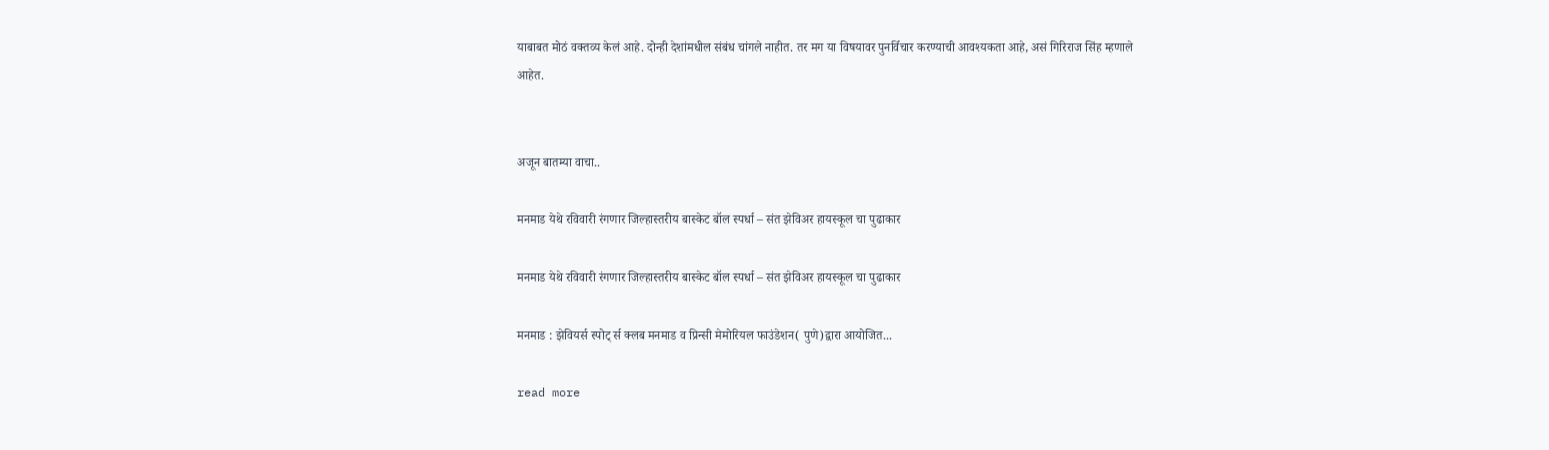याबाबत मोठं वक्तव्य केलं आहे. दोन्ही देशांमधील संबंध चांगले नाहीत. तर मग या विषयावर पुनर्विचार करण्याची आवश्यकता आहे, असं गिरिराज सिंह म्हणाले आहेत.


अजून बातम्या वाचा..

मनमाड येथे रविवारी रंगणार जिल्हास्तरीय बास्केट बॉल स्पर्धा – संत झेविअर हायस्कूल चा पुढाकार

मनमाड येथे रविवारी रंगणार जिल्हास्तरीय बास्केट बॉल स्पर्धा – संत झेविअर हायस्कूल चा पुढाकार

मनमाड : झेवियर्स स्पोट् र्स क्लब मनमाड व प्रिन्सी मेमोरियल फाउंडेशन( पुणे)द्वारा आयोजित...

read more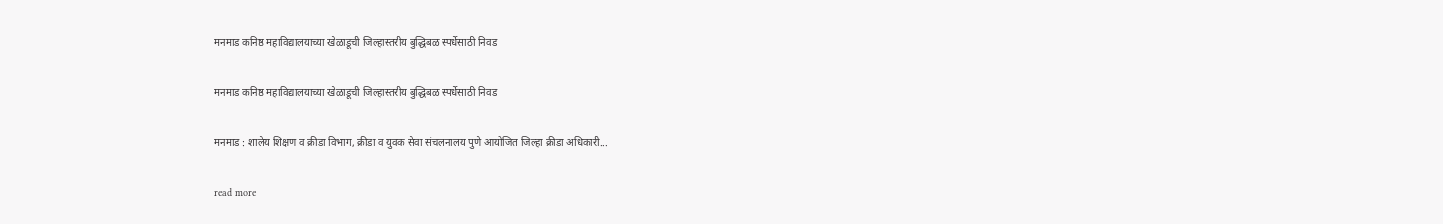मनमाड कनिष्ठ महाविद्यालयाच्या खेळाडूची जिल्हास्तरीय बुद्धिबळ स्पर्धेसाठी निवड

मनमाड कनिष्ठ महाविद्यालयाच्या खेळाडूची जिल्हास्तरीय बुद्धिबळ स्पर्धेसाठी निवड

मनमाड : शालेय शिक्षण व क्रीडा विभाग, क्रीडा व युवक सेवा संचलनालय पुणे आयोजित जिल्हा क्रीडा अधिकारी...

read more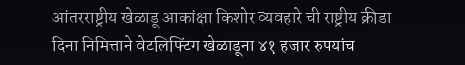आंतरराष्ट्रीय खेळाडू आकांक्षा किशोर व्यवहारे ची राष्ट्रीय क्रीडा दिना निमित्ताने वेटलिफ्टिंग खेळाडूना ४१ हजार रुपयांच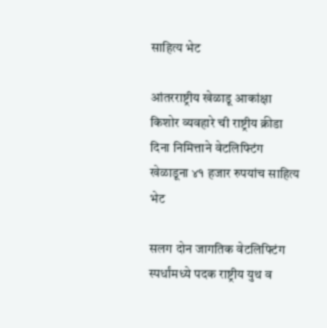साहित्य भेट

आंतरराष्ट्रीय खेळाडू आकांक्षा किशोर व्यवहारे ची राष्ट्रीय क्रीडा दिना निमित्ताने वेटलिफ्टिंग खेळाडूना ४१ हजार रुपयांच साहित्य भेट

सलग दोन जागतिक वेटलिफ्टिंग स्पर्धांमध्ये पदक राष्ट्रीय युथ व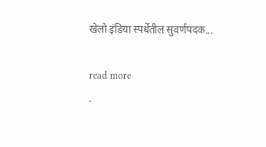खेलो इंडिया स्पर्धेतील सुवर्णपदक...

read more
.